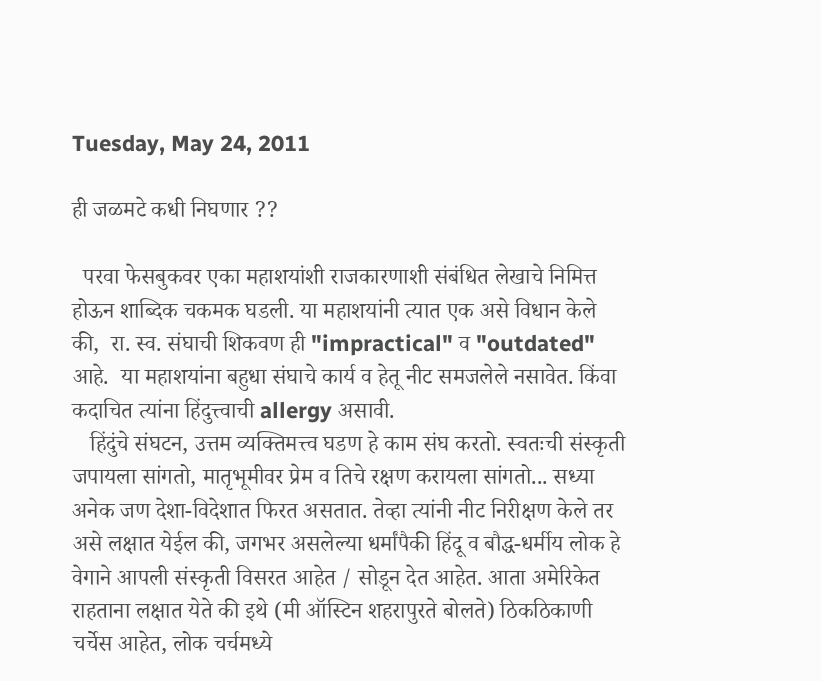Tuesday, May 24, 2011

ही जळमटे कधी निघणार ??

  परवा फेसबुकवर एका महाशयांशी राजकारणाशी संबंधित लेखाचे निमित्त होऊन शाब्दिक चकमक घडली. या महाशयांनी त्यात एक असे विधान केले की,  रा. स्व. संघाची शिकवण ही "impractical" व "outdated" आहे.  या महाशयांना बहुधा संघाचे कार्य व हेतू नीट समजलेले नसावेत. किंवा कदाचित त्यांना हिंदुत्त्वाची allergy असावी.
   हिंदुंचे संघटन, उत्तम व्यक्तिमत्त्व घडण हे काम संघ करतो. स्वतःची संस्कृती जपायला सांगतो, मातृभूमीवर प्रेम व तिचे रक्षण करायला सांगतो... सध्या अनेक जण देशा-विदेशात फिरत असतात. तेव्हा त्यांनी नीट निरीक्षण केले तर असे लक्षात येईल की, जगभर असलेल्या धर्मांपैकी हिंदू व बौद्ध-धर्मीय लोक हे वेगाने आपली संस्कृती विसरत आहेत / सोडून देत आहेत. आता अमेरिकेत राहताना लक्षात येते की इथे (मी ऑस्टिन शहरापुरते बोलते) ठिकठिकाणी चर्चेस आहेत, लोक चर्चमध्ये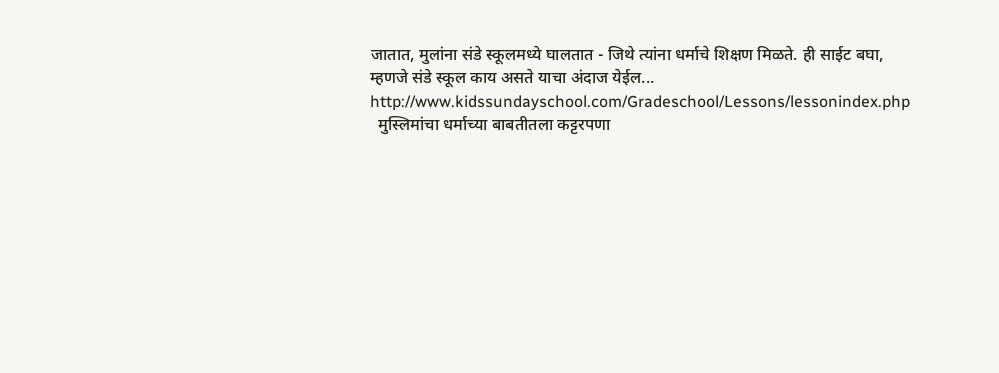जातात, मुलांना संडे स्कूलमध्ये घालतात - जिथे त्यांना धर्माचे शिक्षण मिळते. ही साईट बघा, म्हणजे संडे स्कूल काय असते याचा अंदाज येईल... http://www.kidssundayschool.com/Gradeschool/Lessons/lessonindex.php
  मुस्लिमांचा धर्माच्या बाबतीतला कट्टरपणा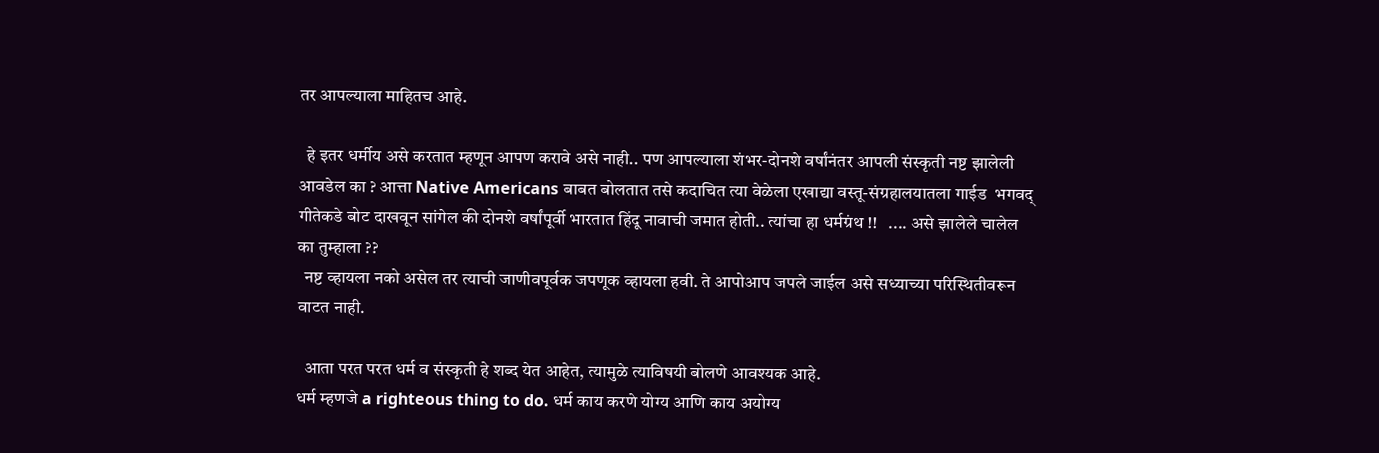तर आपल्याला माहितच आहे.

  हे इतर धर्मीय असे करतात म्हणून आपण करावे असे नाही.. पण आपल्याला शंभर-दोनशे वर्षांनंतर आपली संस्कृती नष्ट झालेली आवडेल का ? आत्ता Native Americans बाबत बोलतात तसे कदाचित त्या वेळेला एखाद्या वस्तू-संग्रहालयातला गाईड  भगवद् गीतेकडे बोट दाखवून सांगेल की दोनशे वर्षांपूर्वी भारतात हिंदू नावाची जमात होती.. त्यांचा हा धर्मग्रंथ !!   .... असे झालेले चालेल का तुम्हाला ??
  नष्ट व्हायला नको असेल तर त्याची जाणीवपूर्वक जपणूक व्हायला हवी. ते आपोआप जपले जाईल असे सध्याच्या परिस्थितीवरून वाटत नाही.

  आता परत परत धर्म व संस्कृती हे शब्द येत आहेत, त्यामुळे त्याविषयी बोलणे आवश्यक आहे.
धर्म म्हणजे a righteous thing to do. धर्म काय करणे योग्य आणि काय अयोग्य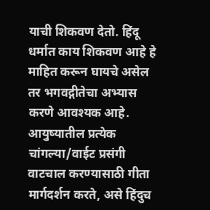याची शिकवण देतो. हिंदू धर्मात काय शिकवण आहे हे माहित करून घायचे असेल तर भगवद्गीतेचा अभ्यास करणे आवश्यक आहे. आयुष्यातील प्रत्येक चांगल्या/वाईट प्रसंगी वाटचाल करण्यासाठी गीता मार्गदर्शन करते, असे हिंदुच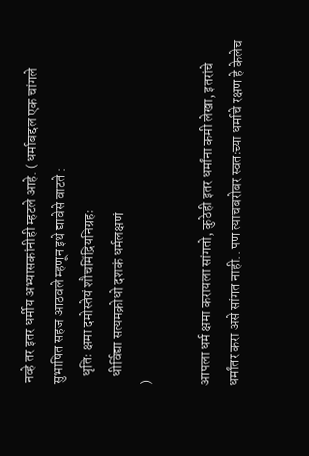नव्हे तर इतर धर्मीय अभ्यासकांनीही म्हटले आहे. ( धर्माबद्दल एक चांगले सुभाषित सहज आठवले म्हणून इथे द्यावेसे वाटते :
   धृतिः क्षमा दमोस्तेयं शौचमिंद्रियनिग्रहः
   धीर्विद्या सत्यमक्रोधो दशकं धर्मलक्षणं
)

आपला धर्म क्षमा करायला सांगतो, कुठेही इतर धर्मांना कमी लेखा, इतरांचे धर्मांतर करा असे सांगत नाही.. पण त्याचबरोबर स्वतःच्या धर्माचे रक्षण हे केलेच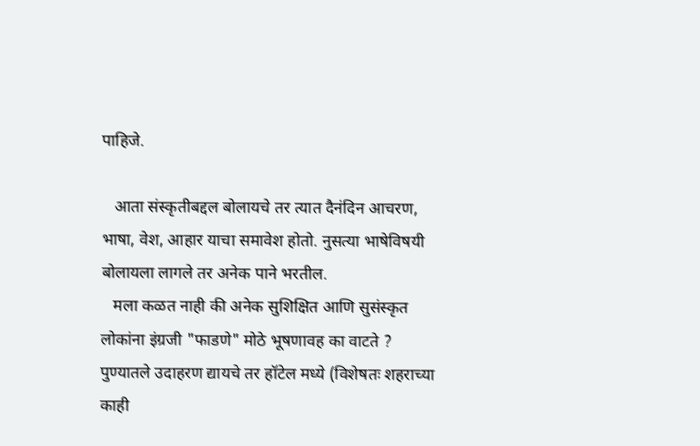पाहिजे.

   आता संस्कृतीबद्दल बोलायचे तर त्यात दैनंदिन आचरण, भाषा, वेश, आहार याचा समावेश होतो. नुसत्या भाषेविषयी बोलायला लागले तर अनेक पाने भरतील.
   मला कळत नाही की अनेक सुशिक्षित आणि सुसंस्कृत लोकांना इंग्रजी "फाडणे" मोठे भूषणावह का वाटते ? पुण्यातले उदाहरण द्यायचे तर हॉटेल मध्ये (विशेषतः शहराच्या काही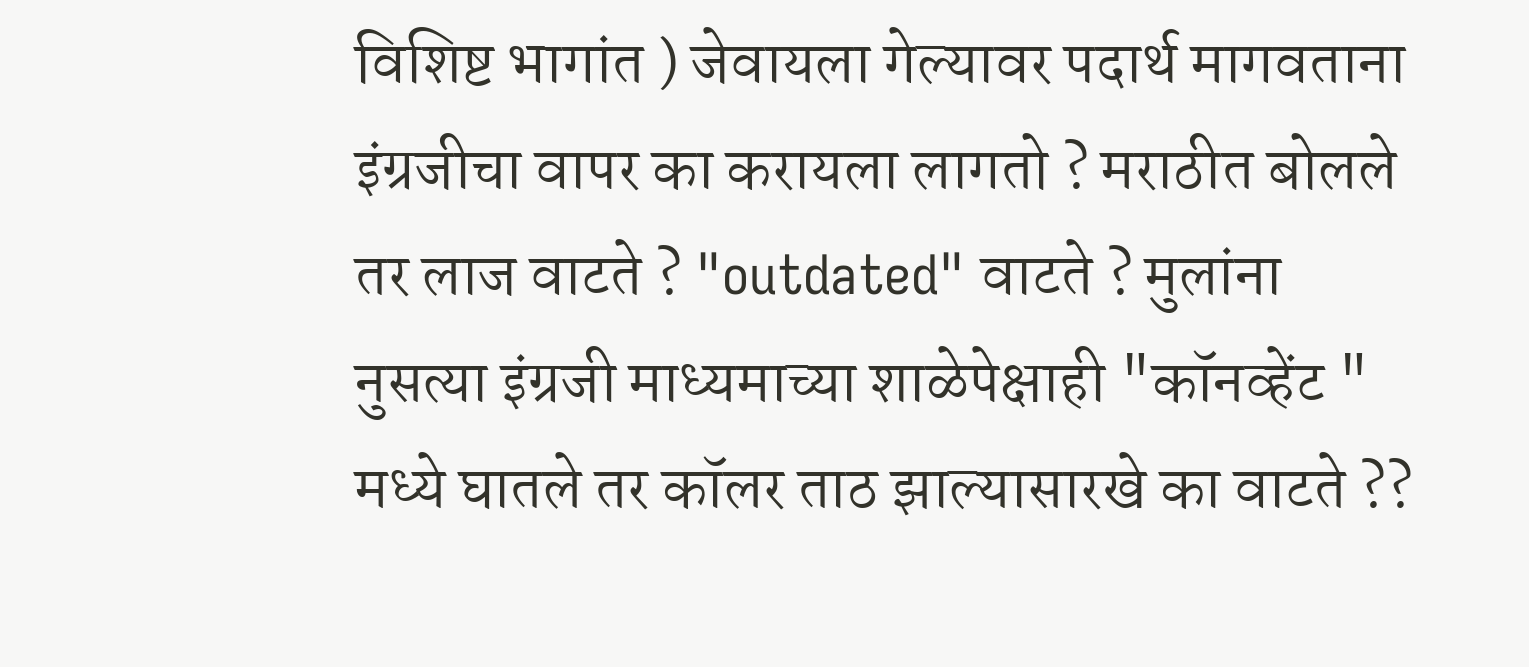विशिष्ट भागांत ) जेवायला गेल्यावर पदार्थ मागवताना इंग्रजीचा वापर का करायला लागतो ? मराठीत बोलले तर लाज वाटते ? "outdated" वाटते ? मुलांना नुसत्या इंग्रजी माध्यमाच्या शाळेपेक्षाही "कॉनव्हेंट " मध्ये घातले तर कॉलर ताठ झाल्यासारखे का वाटते ??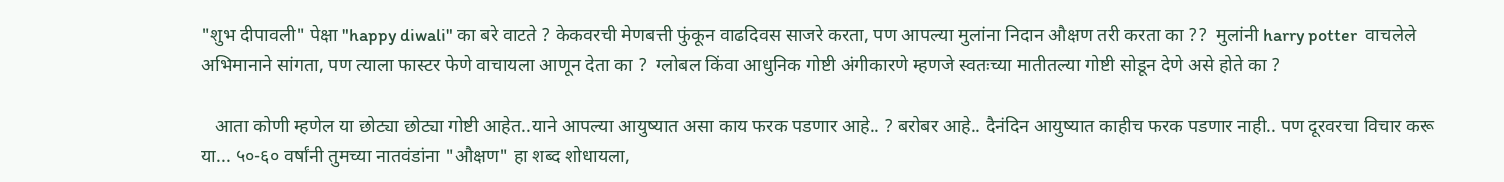"शुभ दीपावली" पेक्षा "happy diwali" का बरे वाटते ? केकवरची मेणबत्ती फुंकून वाढदिवस साजरे करता, पण आपल्या मुलांना निदान औक्षण तरी करता का ??  मुलांनी harry potter  वाचलेले अभिमानाने सांगता, पण त्याला फास्टर फेणे वाचायला आणून देता का ?  ग्लोबल किंवा आधुनिक गोष्टी अंगीकारणे म्हणजे स्वतःच्या मातीतल्या गोष्टी सोडून देणे असे होते का ?

   आता कोणी म्हणेल या छोट्या छोट्या गोष्टी आहेत..याने आपल्या आयुष्यात असा काय फरक पडणार आहे.. ? बरोबर आहे.. दैनंदिन आयुष्यात काहीच फरक पडणार नाही.. पण दूरवरचा विचार करू या... ५०-६० वर्षांनी तुमच्या नातवंडांना "औक्षण" हा शब्द शोधायला,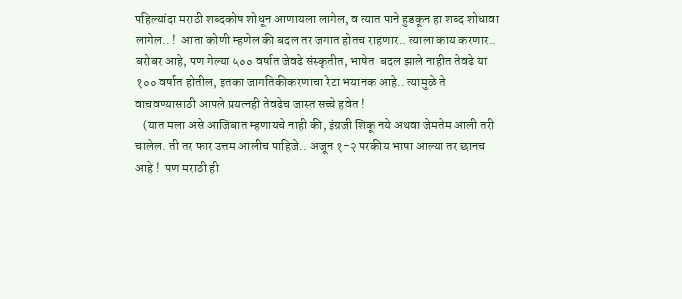पहिल्यांदा मराठी शब्दकोष शोधून आणायला लागेल, व त्यात पाने हुडकून हा शब्द शोधावा लागेल.. !  आता कोणी म्हणेल की बदल तर जगात होतच राहणार.. त्याला काय करणार.. बरोबर आहे, पण गेल्या ५०० वर्षात जेवढे संस्कृतीत, भाषेत  बदल झाले नाहीत तेवढे या १०० वर्षात होतील, इतका जागतिकीकरणाचा रेटा भयानक आहे.. त्यामुळे ते वाचवण्यासाठी आपले प्रयत्नही तेवढेच जास्त सच्चे हवेत !
   (यात मला असे आजिबात म्हणायचे नाही की, इंग्रजी शिकू नये अथवा जेमतेम आली तरी चालेल. ती तर फार उत्तम आलीच पाहिजे.. अजून १-२ परकीय भाषा आल्या तर छानच आहे !  पण मराठी ही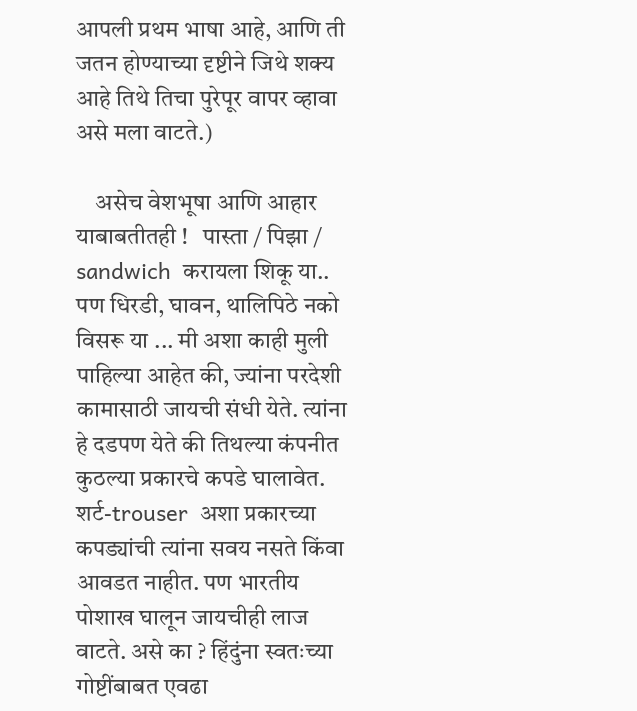आपली प्रथम भाषा आहे, आणि ती जतन होण्याच्या दृष्टीने जिथे शक्य आहे तिथे तिचा पुरेपूर वापर व्हावा असे मला वाटते.)

    असेच वेशभूषा आणि आहार याबाबतीतही !   पास्ता / पिझा / sandwich  करायला शिकू या.. पण धिरडी, घावन, थालिपिठे नको विसरू या ... मी अशा काही मुली पाहिल्या आहेत की, ज्यांना परदेशी कामासाठी जायची संधी येते. त्यांना हे दडपण येते की तिथल्या कंपनीत कुठल्या प्रकारचे कपडे घालावेत. शर्ट-trouser  अशा प्रकारच्या कपड्यांची त्यांना सवय नसते किंवा आवडत नाहीत. पण भारतीय पोशाख घालून जायचीही लाज वाटते. असे का ? हिंदुंना स्वतःच्या गोष्टींबाबत एवढा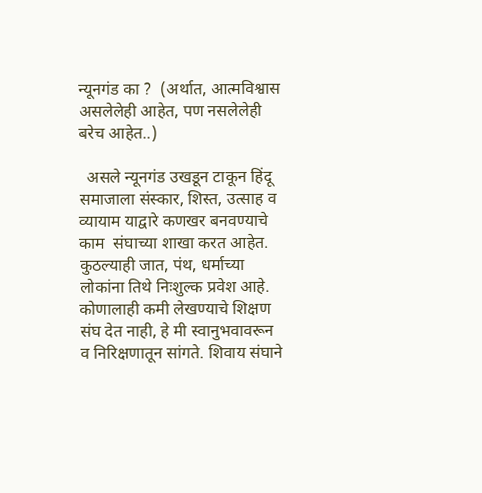न्यूनगंड का ?  (अर्थात, आत्मविश्वास असलेलेही आहेत, पण नसलेलेही बरेच आहेत..)

  असले न्यूनगंड उखडून टाकून हिंदू समाजाला संस्कार, शिस्त, उत्साह व व्यायाम याद्वारे कणखर बनवण्याचे
काम  संघाच्या शाखा करत आहेत. कुठल्याही जात, पंथ, धर्माच्या लोकांना तिथे निःशुल्क प्रवेश आहे. कोणालाही कमी लेखण्याचे शिक्षण संघ देत नाही, हे मी स्वानुभवावरून व निरिक्षणातून सांगते. शिवाय संघाने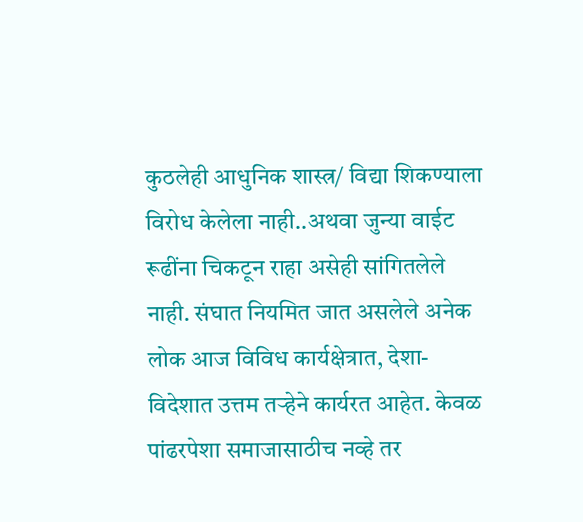कुठलेही आधुनिक शास्त्र/ विद्या शिकण्याला विरोध केलेला नाही..अथवा जुन्या वाईट रूढींना चिकटून राहा असेही सांगितलेले नाही. संघात नियमित जात असलेले अनेक लोक आज विविध कार्यक्षेत्रात, देशा-विदेशात उत्तम तऱ्हेने कार्यरत आहेत. केवळ पांढरपेशा समाजासाठीच नव्हे तर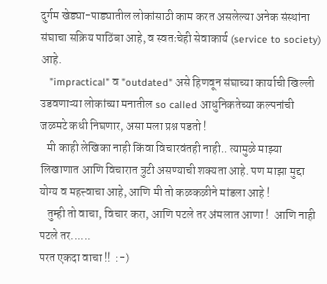दुर्गम खेड्या-पाड्यातील लोकांसाठी काम करत असलेल्या अनेक संस्थांना संघाचा सक्रिय पाठिंबा आहे, व स्वतःचेही सेवाकार्य (service to society) आहे.
   "impractical" व "outdated" असे हिणवून संघाच्या कार्याची खिल्ली उडवणाऱ्या लोकांच्या मनातील so called आधुनिकतेच्या कल्पनांची जळमटे कधी निघणार, असा मला प्रश्न पडतो !
   मी काही लेखिका नाही किंवा विचारवंतही नाही.. त्यामुळे माझ्या लिखाणात आणि विचारात त्रुटी असण्याची शक्यता आहे. पण माझा मुद्दा योग्य व महत्त्वाचा आहे, आणि मी तो कळकळीने मांडला आहे !
   तुम्ही तो वाचा, विचार करा, आणि पटले तर अंमलात आणा !  आणि नाही पटले तर......
परत एकदा वाचा !!  :-)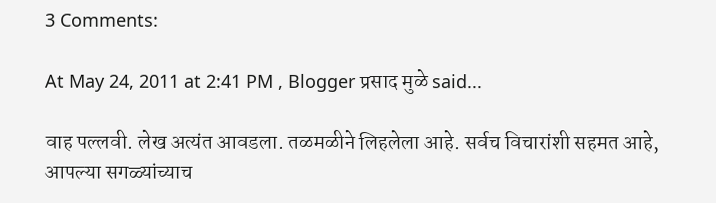3 Comments:

At May 24, 2011 at 2:41 PM , Blogger प्रसाद मुळे said...

वाह पल्लवी. लेख अत्यंत आवडला. तळमळीने लिहलेला आहे. सर्वच विचारांशी सहमत आहे, आपल्या सगळ्यांच्याच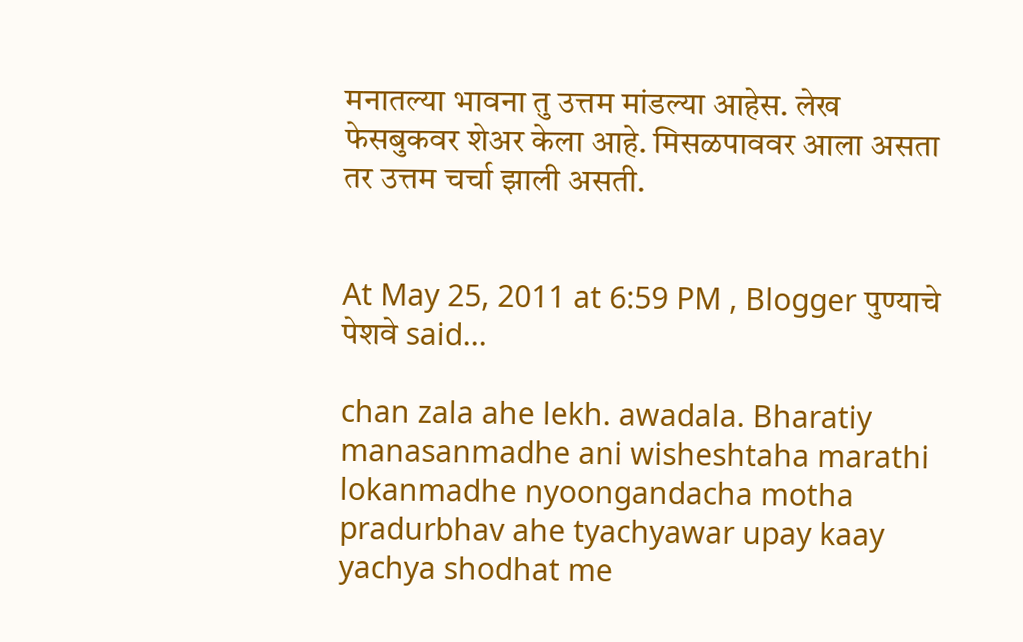मनातल्या भावना तु उत्तम मांडल्या आहेस. लेख फेसबुकवर शेअर केला आहे. मिसळपाववर आला असता तर उत्तम चर्चा झाली असती.


At May 25, 2011 at 6:59 PM , Blogger पुण्याचे पेशवे said...

chan zala ahe lekh. awadala. Bharatiy manasanmadhe ani wisheshtaha marathi lokanmadhe nyoongandacha motha pradurbhav ahe tyachyawar upay kaay yachya shodhat me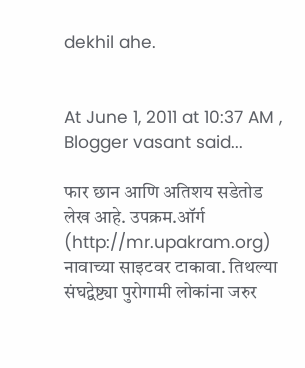dekhil ahe.


At June 1, 2011 at 10:37 AM , Blogger vasant said...

फार छान आणि अतिशय सडेतोड लेख आहे. उपक्रम.ऑर्ग (http://mr.upakram.org) नावाच्या साइटवर टाकावा. तिथल्या संघद्वेष्ट्या पुरोगामी लोकांना जरुर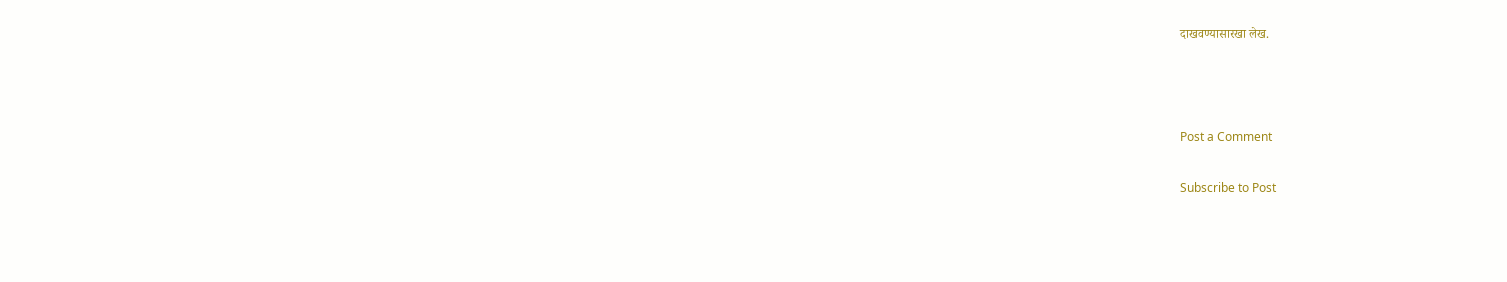दाखवण्यासारखा लेख.



Post a Comment

Subscribe to Post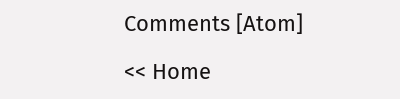Comments [Atom]

<< Home